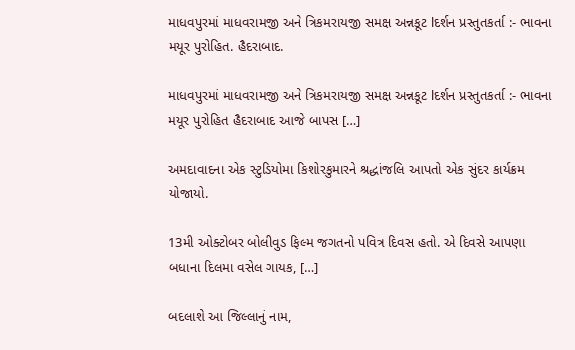માધવપુરમાં માધવરામજી અને ત્રિકમરાયજી સમક્ષ અન્નકૂટ lદર્શન પ્રસ્તુતકર્તા :- ભાવના મયૂર પુરોહિત. હૈદરાબાદ.

માધવપુરમાં માધવરામજી અને ત્રિકમરાયજી સમક્ષ અન્નકૂટ lદર્શન પ્રસ્તુતકર્તા :- ભાવના મયૂર પુરોહિત હૈદરાબાદ આજે બાપસ […]

અમદાવાદના એક સ્ટુડિયોમા કિશોરકુમારને શ્રદ્ધાંજલિ આપતો એક સુંદર કાર્યક્રમ યોજાયો.

13મી ઓક્ટોબર બોલીવુડ ફિલ્મ જગતનો પવિત્ર દિવસ હતો. એ દિવસે આપણા બધાના દિલમા વસેલ ગાયક, […]

બદલાશે આ જિલ્લાનું નામ,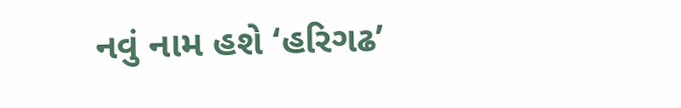નવું નામ હશે ‘હરિગઢ’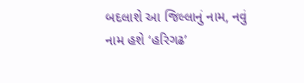બદલાશે આ જિલ્લાનું નામ, નવું નામ હશે ‘હરિગઢ’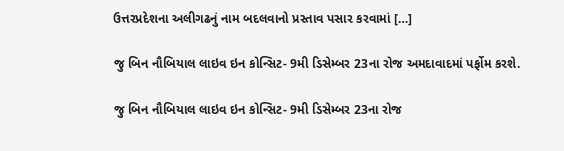ઉત્તરપ્રદેશના અલીગઢનું નામ બદલવાનો પ્રસ્તાવ પસાર કરવામાં […]

જુ બિન નૌબિયાલ લાઇવ ઇન કોન્સિટ- 9મી ડિસેમ્બર 23ના રોજ અમદાવાદમાં પર્ફોમ કરશે.

જુ બિન નૌબિયાલ લાઇવ ઇન કોન્સિટ- 9મી ડિસેમ્બર 23ના રોજ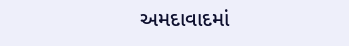અમદાવાદમાં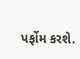પર્ફોમ કરશે.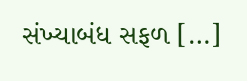સંખ્યાબંધ સફળ […]